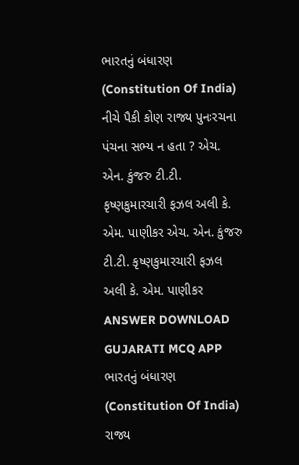ભારતનું બંધારણ (Constitution Of India) નીચે પૈકી કોણ રાજ્ય પુનઃરચના પંચના સભ્ય ન હતા ? એચ. એન. કુંજરુ ટી.ટી. કૃષ્ણકુમારચારી ફઝલ અલી કે. એમ. પાણીકર એચ. એન. કુંજરુ ટી.ટી. કૃષ્ણકુમારચારી ફઝલ અલી કે. એમ. પાણીકર ANSWER DOWNLOAD GUJARATI MCQ APP
ભારતનું બંધારણ (Constitution Of India) રાજ્ય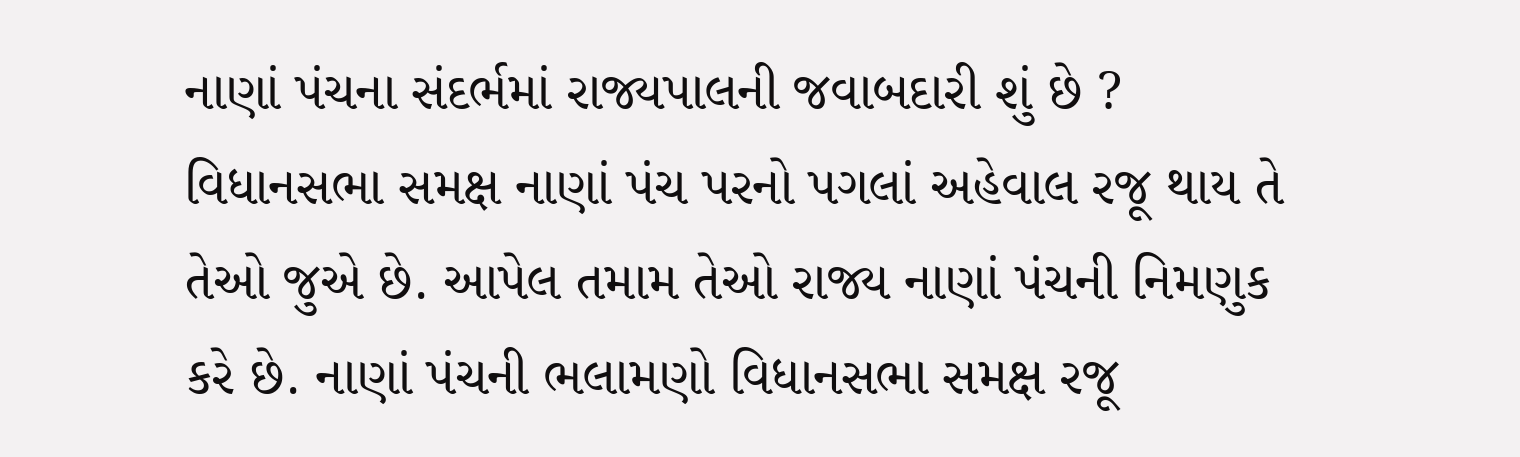નાણાં પંચના સંદર્ભમાં રાજ્યપાલની જવાબદારી શું છે ? વિધાનસભા સમક્ષ નાણાં પંચ પરનો પગલાં અહેવાલ રજૂ થાય તે તેઓ જુએ છે. આપેલ તમામ તેઓ રાજ્ય નાણાં પંચની નિમણુક કરે છે. નાણાં પંચની ભલામણો વિધાનસભા સમક્ષ રજૂ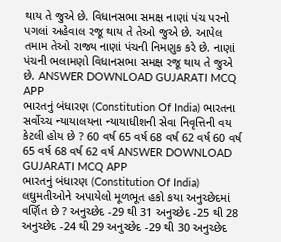થાય તે જુએ છે. વિધાનસભા સમક્ષ નાણાં પંચ પરનો પગલાં અહેવાલ રજૂ થાય તે તેઓ જુએ છે. આપેલ તમામ તેઓ રાજ્ય નાણાં પંચની નિમણુક કરે છે. નાણાં પંચની ભલામણો વિધાનસભા સમક્ષ રજૂ થાય તે જુએ છે. ANSWER DOWNLOAD GUJARATI MCQ APP
ભારતનું બંધારણ (Constitution Of India) ભારતના સર્વોચ્ચ ન્યાયાલયના ન્યાયાધીશની સેવા નિવૃત્તિની વય કેટલી હોય છે ? 60 વર્ષ 65 વર્ષ 68 વર્ષ 62 વર્ષ 60 વર્ષ 65 વર્ષ 68 વર્ષ 62 વર્ષ ANSWER DOWNLOAD GUJARATI MCQ APP
ભારતનું બંધારણ (Constitution Of India) લઘુમતીઓને અપાયેલો મૂળભૂત હકો કયા અનુચ્છેદમાં વર્ણિત છે ? અનુચ્છેદ -29 થી 31 અનુચ્છેદ -25 થી 28 અનુચ્છેદ -24 થી 29 અનુચ્છેદ -29 થી 30 અનુચ્છેદ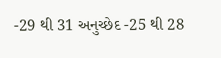-29 થી 31 અનુચ્છેદ -25 થી 28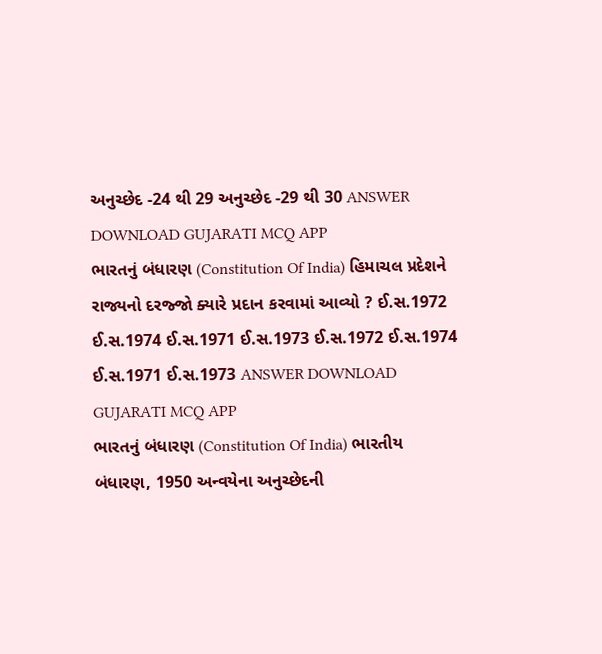અનુચ્છેદ -24 થી 29 અનુચ્છેદ -29 થી 30 ANSWER DOWNLOAD GUJARATI MCQ APP
ભારતનું બંધારણ (Constitution Of India) હિમાચલ પ્રદેશને રાજ્યનો દરજ્જો ક્યારે પ્રદાન કરવામાં આવ્યો ? ઈ.સ.1972 ઈ.સ.1974 ઈ.સ.1971 ઈ.સ.1973 ઈ.સ.1972 ઈ.સ.1974 ઈ.સ.1971 ઈ.સ.1973 ANSWER DOWNLOAD GUJARATI MCQ APP
ભારતનું બંધારણ (Constitution Of India) ભારતીય બંધારણ, 1950 અન્વયેના અનુચ્છેદની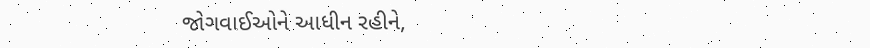જોગવાઈઓને આધીન રહીને,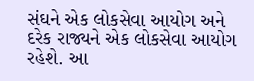સંઘને એક લોકસેવા આયોગ અને દરેક રાજ્યને એક લોકસેવા આયોગ રહેશે. આ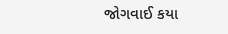જોગવાઈ કયા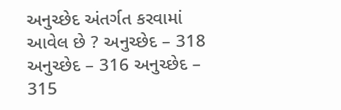અનુચ્છેદ અંતર્ગત કરવામાં આવેલ છે ? અનુચ્છેદ – 318 અનુચ્છેદ – 316 અનુચ્છેદ – 315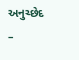અનુચ્છેદ –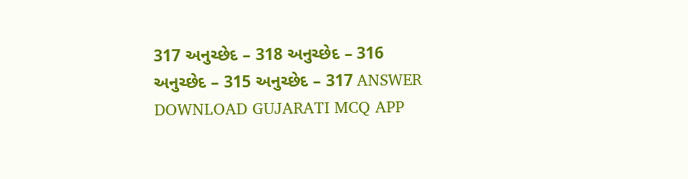317 અનુચ્છેદ – 318 અનુચ્છેદ – 316 અનુચ્છેદ – 315 અનુચ્છેદ – 317 ANSWER DOWNLOAD GUJARATI MCQ APP